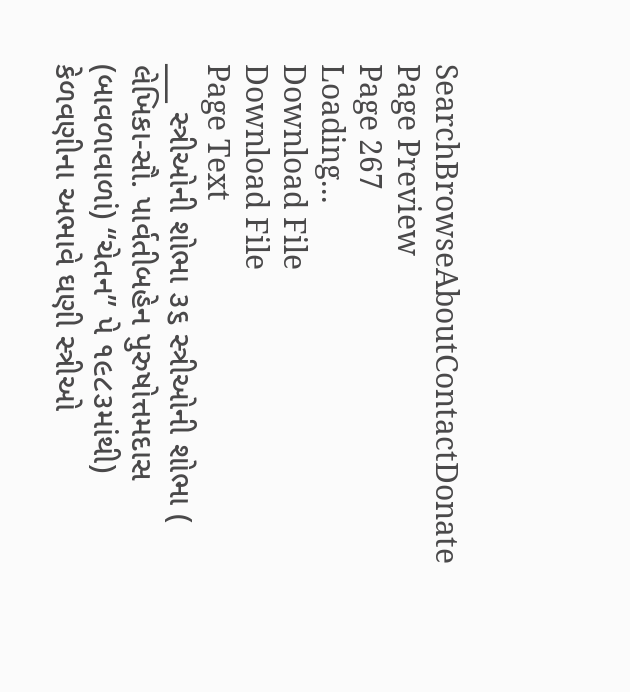SearchBrowseAboutContactDonate
Page Preview
Page 267
Loading...
Download File
Download File
Page Text
___ સ્ત્રીઓની શોભા ૩૬ સ્ત્રીઓની શોભા ( લેખિકા-સૌ. પાર્વતીબહેન પુરુષોત્તમદાસ (બાવળાવાળાં) “ચેતન” પે ૧૯૮૩માંથી) કેળવણીના અભાવે ઘણી સ્ત્રીઓ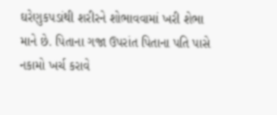ઘરેણુકપડાંથી શરીરને શોભાવવામાં ખરી શેભા માને છે. પિતાના ગજા ઉપરાંત પિતાના પતિ પાસે નકામો ખર્ચ કરાવે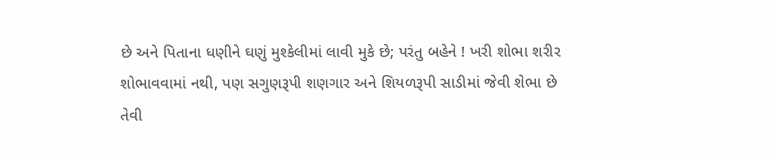છે અને પિતાના ધણીને ઘણું મુશ્કેલીમાં લાવી મુકે છે; પરંતુ બહેને ! ખરી શોભા શરીર શોભાવવામાં નથી, પણ સગુણરૂપી શણગાર અને શિયળરૂપી સાડીમાં જેવી શેભા છે તેવી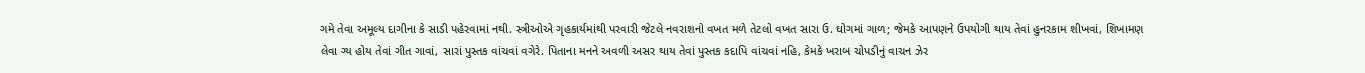ગમે તેવા અમૂલ્ય દાગીના કે સાડી પહેરવામાં નથી. સ્ત્રીઓએ ગૃહકાર્યમાંથી પરવારી જેટલે નવરાશનો વખત મળે તેટલો વખત સારા ઉ. ઘોગમાં ગાળ; જેમકે આપણને ઉપયોગી થાય તેવાં હુનરકામ શીખવાં, શિખામણ લેવા ગ્ય હોય તેવાં ગીત ગાવાં, સારાં પુસ્તક વાંચવાં વગેરે. પિતાના મનને અવળી અસર થાય તેવાં પુસ્તક કદાપિ વાંચવાં નહિ, કેમકે ખરાબ ચોપડીનું વાચન ઝેર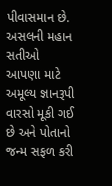પીવાસમાન છે. અસલની મહાન સતીઓ આપણા માટે અમૂલ્ય જ્ઞાનરૂપી વારસો મૂકી ગઈ છે અને પોતાનો જન્મ સફળ કરી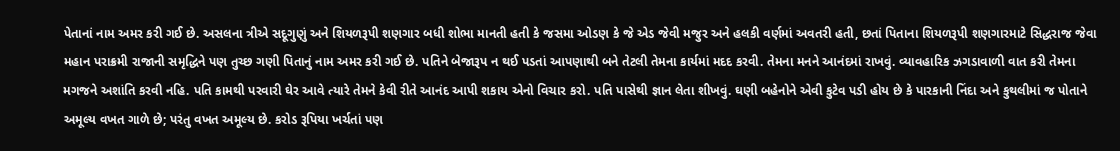પેતાનાં નામ અમર કરી ગઈ છે. અસલના ત્રીએ સદૂગુણું અને શિયળરૂપી શણગાર બધી શોભા માનતી હતી કે જસમા ઓડણ કે જે એડ જેવી મજુર અને હલકી વર્ણમાં અવતરી હતી, છતાં પિતાના શિયળરૂપી શણગારમાટે સિદ્ધરાજ જેવા મહાન પરાક્રમી રાજાની સમૃદ્ધિને પણ તુચ્છ ગણી પિતાનું નામ અમર કરી ગઈ છે. પતિને બેજારૂપ ન થઈ પડતાં આપણાથી બને તેટલી તેમના કાર્યમાં મદદ કરવી. તેમના મનને આનંદમાં રાખવું. વ્યાવહારિક ઝગડાવાળી વાત કરી તેમના મગજને અશાંતિ કરવી નહિ. પતિ કામથી પરવારી ઘેર આવે ત્યારે તેમને કેવી રીતે આનંદ આપી શકાય એનો વિચાર કરો. પતિ પાસેથી જ્ઞાન લેતા શીખવું. ઘણી બહેનોને એવી કુટેવ પડી હોય છે કે પારકાની નિંદા અને કુથલીમાં જ પોતાને અમૂલ્ય વખત ગાળે છે; પરંતુ વખત અમૂલ્ય છે. કરોડ રૂપિયા ખર્ચતાં પણ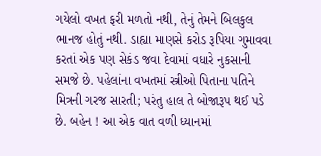ગયેલો વખત ફરી મળતો નથી, તેનું તેમને બિલકુલ ભાનજ હોતું નથી. ડાહ્યા માણસે કરોડ રૂપિયા ગુમાવવા કરતાં એક પણ સેકંડ જવા દેવામાં વધારે નુકસાની સમજે છે. પહેલાંના વખતમાં સ્ત્રીઓ પિતાના પતિને મિત્રની ગરજ સારતી; પરંતુ હાલ તે બોજારૂપ થઈ પડે છે. બહેન ! આ એક વાત વળી ધ્યાનમાં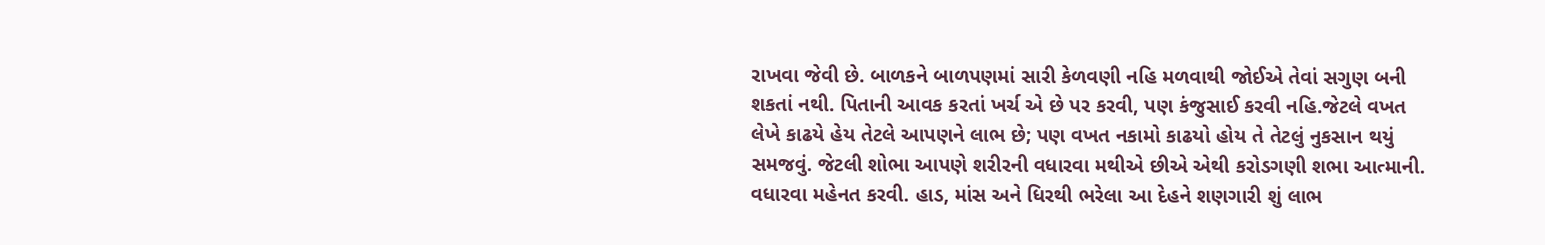રાખવા જેવી છે. બાળકને બાળપણમાં સારી કેળવણી નહિ મળવાથી જોઈએ તેવાં સગુણ બની શકતાં નથી. પિતાની આવક કરતાં ખર્ચ એ છે પર કરવી, પણ કંજુસાઈ કરવી નહિ.જેટલે વખત લેખે કાઢયે હેય તેટલે આપણને લાભ છે; પણ વખત નકામો કાઢયો હોય તે તેટલું નુકસાન થયું સમજવું. જેટલી શોભા આપણે શરીરની વધારવા મથીએ છીએ એથી કરોડગણી શભા આત્માની. વધારવા મહેનત કરવી. હાડ, માંસ અને ધિરથી ભરેલા આ દેહને શણગારી શું લાભ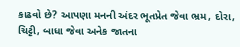કાઢવો છે? આપણા મનની અંદર ભૂતપ્રેત જેવા ભ્રમ, દોરા, ચિટ્ટી, બાધા જેવા અનેક જાતના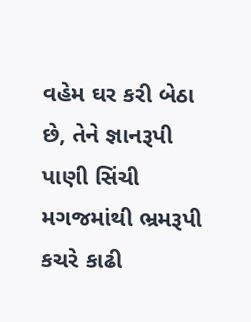વહેમ ઘર કરી બેઠા છે, તેને જ્ઞાનરૂપી પાણી સિંચી મગજમાંથી ભ્રમરૂપી કચરે કાઢી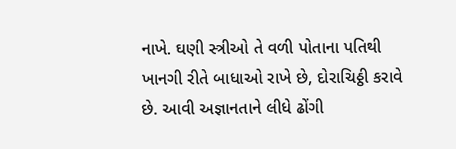નાખે. ઘણી સ્ત્રીઓ તે વળી પોતાના પતિથી ખાનગી રીતે બાધાઓ રાખે છે, દોરાચિઠ્ઠી કરાવે છે. આવી અજ્ઞાનતાને લીધે ઢોંગી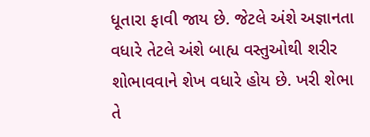ધૂતારા ફાવી જાય છે. જેટલે અંશે અજ્ઞાનતા વધારે તેટલે અંશે બાહ્ય વસ્તુઓથી શરીર શોભાવવાને શેખ વધારે હોય છે. ખરી શેભા તે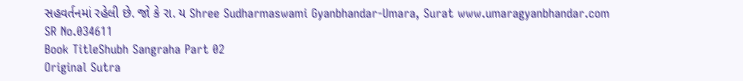સહવર્તનમાં રહેલી છે. જો કે રા. ય Shree Sudharmaswami Gyanbhandar-Umara, Surat www.umaragyanbhandar.com
SR No.034611
Book TitleShubh Sangraha Part 02
Original Sutra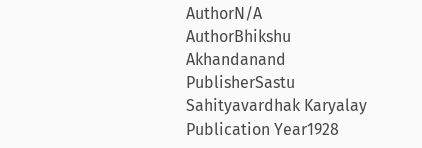AuthorN/A
AuthorBhikshu Akhandanand
PublisherSastu Sahityavardhak Karyalay
Publication Year1928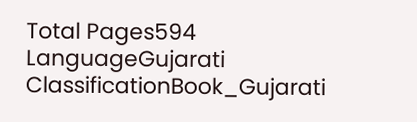Total Pages594
LanguageGujarati
ClassificationBook_Gujarati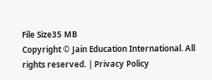File Size35 MB
Copyright © Jain Education International. All rights reserved. | Privacy Policy